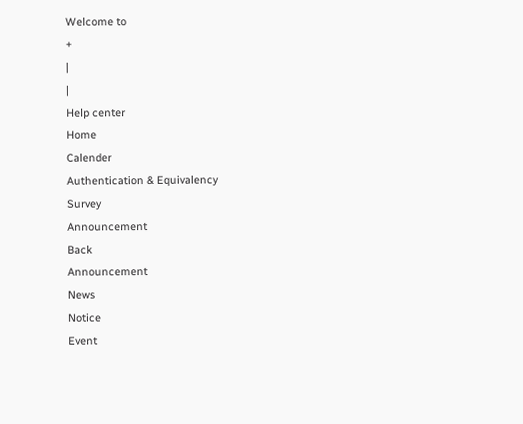Welcome to
+
|
|
Help center
Home
Calender
Authentication & Equivalency
Survey
Announcement
Back
Announcement
News
Notice
Event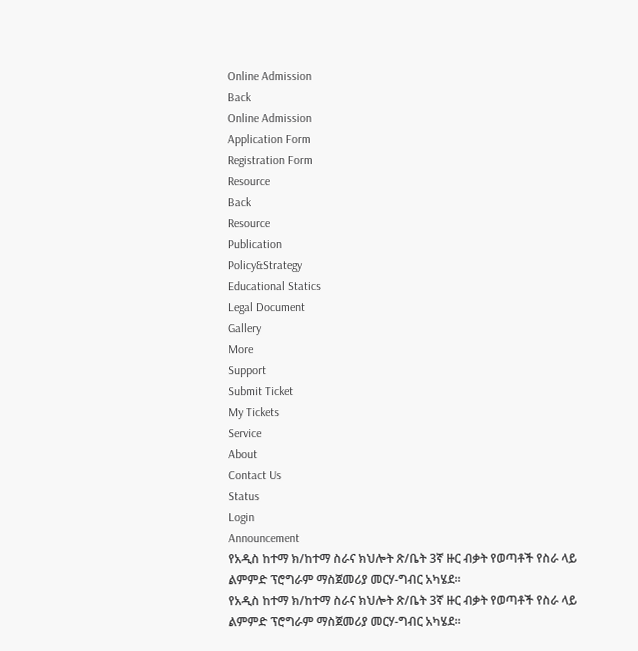Online Admission
Back
Online Admission
Application Form
Registration Form
Resource
Back
Resource
Publication
Policy&Strategy
Educational Statics
Legal Document
Gallery
More
Support
Submit Ticket
My Tickets
Service
About
Contact Us
Status
Login
Announcement
የአዲስ ከተማ ክ/ከተማ ስራና ክህሎት ጽ/ቤት 3ኛ ዙር ብቃት የወጣቶች የስራ ላይ ልምምድ ፕሮግራም ማስጀመሪያ መርሃ-ግብር አካሄደ፡፡
የአዲስ ከተማ ክ/ከተማ ስራና ክህሎት ጽ/ቤት 3ኛ ዙር ብቃት የወጣቶች የስራ ላይ ልምምድ ፕሮግራም ማስጀመሪያ መርሃ-ግብር አካሄደ፡፡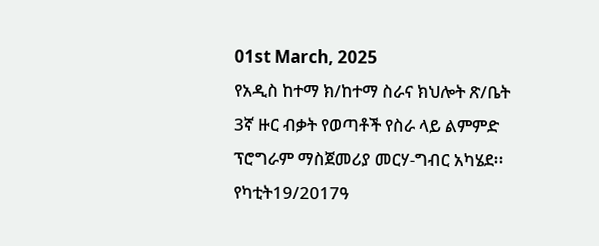01st March, 2025
የአዲስ ከተማ ክ/ከተማ ስራና ክህሎት ጽ/ቤት 3ኛ ዙር ብቃት የወጣቶች የስራ ላይ ልምምድ ፕሮግራም ማስጀመሪያ መርሃ-ግብር አካሄደ፡፡
የካቲት19/2017ዓ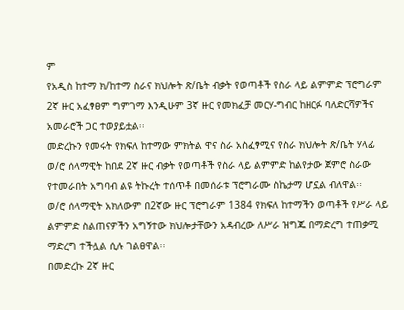ም
የአዲስ ከተማ ክ/ከተማ ስራና ክህሎት ጽ/ቤት ብቃት የወጣቶች የስራ ላይ ልምምድ ፕሮግራም 2ኛ ዙር አፈፃፀም ግምገማ እንዲሁም 3ኛ ዙር የመክፈቻ መርሃ-ግብር ከዘርፉ ባለድርሻዎችና አመራሮች ጋር ተወያይቷል፡፡
መድረኩን የመሩት የክፍለ ከተማው ምክትል ዋና ስራ አስፈፃሚና የስራ ክህሎት ጽ/ቤት ሃላፊ ወ/ሮ ሰላማዊት ከበደ 2ኛ ዙር ብቃት የወጣቶች የስራ ላይ ልምምድ ከልየታው ጀምሮ ስራው የተመራበት አግባብ ልዩ ትኩረት ተሰጥቶ በመሰራቱ ፕሮግራሙ ስኬታማ ሆኗል ብለዋል፡፡
ወ/ሮ ሰላማዊት አክለውም በ2ኛው ዙር ፕሮግራም 1384 የክፍለ ከተማችን ወጣቶች የሥራ ላይ ልምምድ ስልጠናዎችን አግኝተው ክህሎታቸውን አዳብረው ለሥራ ዝግጁ በማድረግ ተጠቃሚ ማድረግ ተችሏል ሲሉ ገልፀዋል፡፡
በመድረኩ 2ኛ ዙር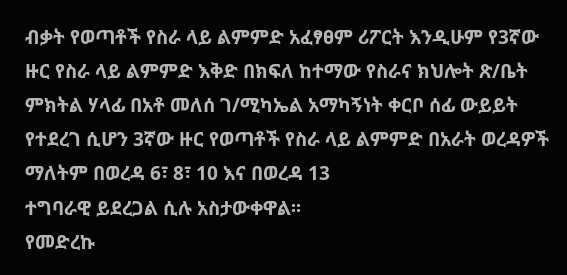ብቃት የወጣቶች የስራ ላይ ልምምድ አፈፃፀም ሪፖርት እንዲሁም የ3ኛው ዙር የስራ ላይ ልምምድ እቅድ በክፍለ ከተማው የስራና ክህሎት ጽ/ቤት ምክትል ሃላፊ በአቶ መለሰ ገ/ሚካኤል አማካኝነት ቀርቦ ሰፊ ውይይት የተደረገ ሲሆን 3ኛው ዙር የወጣቶች የስራ ላይ ልምምድ በአራት ወረዳዎች ማለትም በወረዳ 6፣ 8፣ 10 እና በወረዳ 13
ተግባራዊ ይደረጋል ሲሉ አስታውቀዋል፡፡
የመድረኩ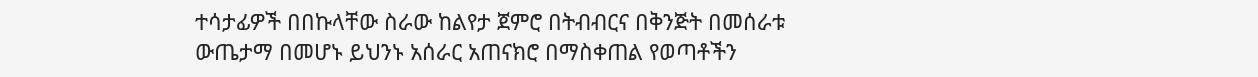ተሳታፊዎች በበኩላቸው ስራው ከልየታ ጀምሮ በትብብርና በቅንጅት በመሰራቱ ውጤታማ በመሆኑ ይህንኑ አሰራር አጠናክሮ በማስቀጠል የወጣቶችን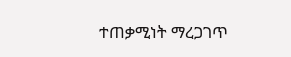ተጠቃሚነት ማረጋገጥ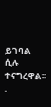ይገባል ሲሉ ተናግረዋል፡፡
.